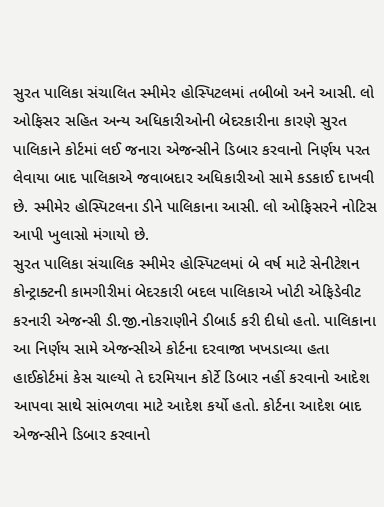સુરત પાલિકા સંચાલિત સ્મીમેર હોસ્પિટલમાં તબીબો અને આસી. લો ઓફિસર સહિત અન્ય અધિકારીઓની બેદરકારીના કારણે સુરત પાલિકાને કોર્ટમાં લઈ જનારા એજન્સીને ડિબાર કરવાનો નિર્ણય પરત લેવાયા બાદ પાલિકાએ જવાબદાર અધિકારીઓ સામે કડકાઈ દાખવી છે. સ્મીમેર હોસ્પિટલના ડીને પાલિકાના આસી. લો ઓફિસરને નોટિસ આપી ખુલાસો મંગાયો છે.
સુરત પાલિકા સંચાલિક સ્મીમેર હોસ્પિટલમાં બે વર્ષ માટે સેનીટેશન કોન્ટ્રાક્ટની કામગીરીમાં બેદરકારી બદલ પાલિકાએ ખોટી એફિડેવીટ કરનારી એજન્સી ડી.જી.નોકરાણીને ડીબાર્ડ કરી દીધો હતો. પાલિકાના આ નિર્ણય સામે એજન્સીએ કોર્ટના દરવાજા ખખડાવ્યા હતા હાઈકોર્ટમાં કેસ ચાલ્યો તે દરમિયાન કોર્ટે ડિબાર નહીં કરવાનો આદેશ આપવા સાથે સાંભળવા માટે આદેશ કર્યો હતો. કોર્ટના આદેશ બાદ એજન્સીને ડિબાર કરવાનો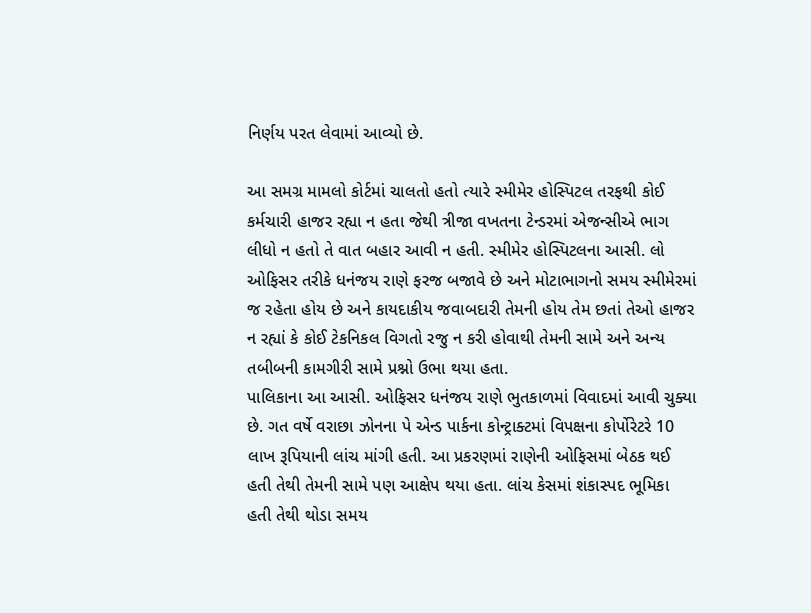નિર્ણય પરત લેવામાં આવ્યો છે.

આ સમગ્ર મામલો કોર્ટમાં ચાલતો હતો ત્યારે સ્મીમેર હોસ્પિટલ તરફથી કોઈ કર્મચારી હાજર રહ્યા ન હતા જેથી ત્રીજા વખતના ટેન્ડરમાં એજન્સીએ ભાગ લીધો ન હતો તે વાત બહાર આવી ન હતી. સ્મીમેર હોસ્પિટલના આસી. લો ઓફિસર તરીકે ધનંજય રાણે ફરજ બજાવે છે અને મોટાભાગનો સમય સ્મીમેરમાં જ રહેતા હોય છે અને કાયદાકીય જવાબદારી તેમની હોય તેમ છતાં તેઓ હાજર ન રહ્યાં કે કોઈ ટેકનિકલ વિગતો રજુ ન કરી હોવાથી તેમની સામે અને અન્ય તબીબની કામગીરી સામે પ્રશ્નો ઉભા થયા હતા.
પાલિકાના આ આસી. ઓફિસર ધનંજય રાણે ભુતકાળમાં વિવાદમાં આવી ચુક્યા છે. ગત વર્ષે વરાછા ઝોનના પે એન્ડ પાર્કના કોન્ટ્રાક્ટમાં વિપક્ષના કોર્પોરેટરે 10 લાખ રૂપિયાની લાંચ માંગી હતી. આ પ્રકરણમાં રાણેની ઓફિસમાં બેઠક થઈ હતી તેથી તેમની સામે પણ આક્ષેપ થયા હતા. લાંચ કેસમાં શંકાસ્પદ ભૂમિકા હતી તેથી થોડા સમય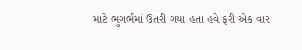માટે ભુગર્ભમાં ઉતરી ગયા હતા હવે ફરી એક વાર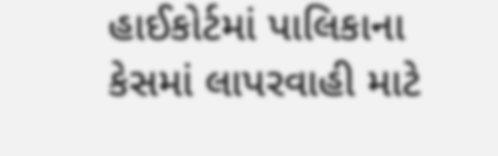હાઈકોર્ટમાં પાલિકાના કેસમાં લાપરવાહી માટે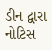ડીન દ્વારા નોટિસ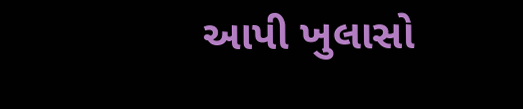આપી ખુલાસો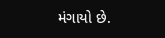મંગાયો છે.